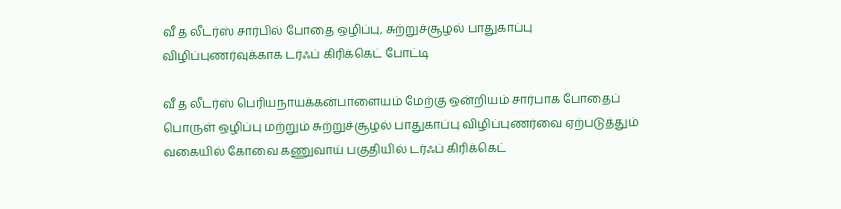வீ த லீடர்ஸ் சார்பில் போதை ஒழிப்பு, சுற்றுச்சூழல் பாதுகாப்பு விழிப்புணர்வுக்காக டர்ஃப் கிரிக்கெட் போட்டி

வீ த லீடர்ஸ் பெரியநாயக்கன்பாளையம் மேற்கு ஒன்றியம் சார்பாக போதைப் பொருள் ஒழிப்பு மற்றும் சுற்றுச்சூழல் பாதுகாப்பு விழிப்புணர்வை ஏற்படுத்தும் வகையில் கோவை கணுவாய் பகுதியில் டர்ஃப் கிரிக்கெட்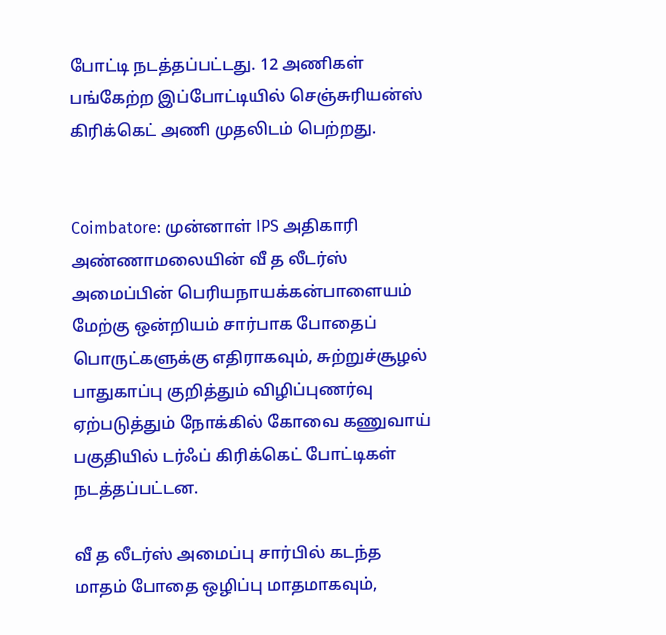போட்டி நடத்தப்பட்டது. 12 அணிகள் பங்கேற்ற இப்போட்டியில் செஞ்சுரியன்ஸ் கிரிக்கெட் அணி முதலிடம் பெற்றது.


Coimbatore: முன்னாள் IPS அதிகாரி அண்ணாமலையின் வீ த லீடர்ஸ் அமைப்பின் பெரியநாயக்கன்பாளையம் மேற்கு ஒன்றியம் சார்பாக போதைப் பொருட்களுக்கு எதிராகவும், சுற்றுச்சூழல் பாதுகாப்பு குறித்தும் விழிப்புணர்வு ஏற்படுத்தும் நோக்கில் கோவை கணுவாய் பகுதியில் டர்ஃப் கிரிக்கெட் போட்டிகள் நடத்தப்பட்டன.

வீ த லீடர்ஸ் அமைப்பு சார்பில் கடந்த மாதம் போதை ஒழிப்பு மாதமாகவும்,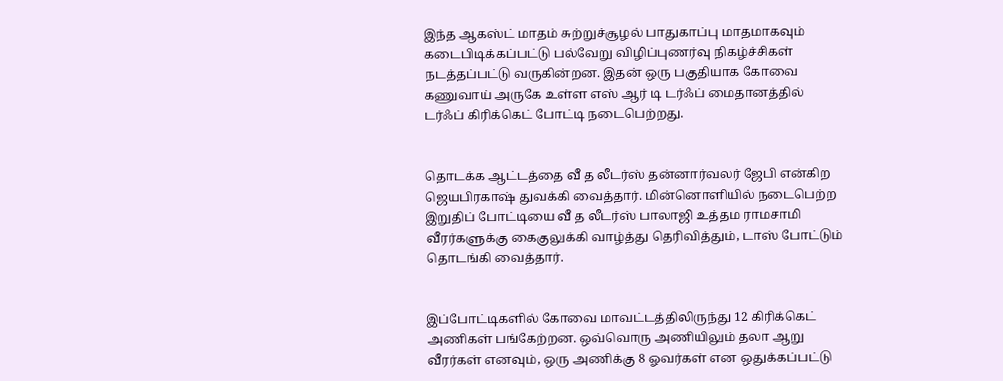இந்த ஆகஸ்ட் மாதம் சுற்றுச்சூழல் பாதுகாப்பு மாதமாகவும் கடைபிடிக்கப்பட்டு பல்வேறு விழிப்புணர்வு நிகழ்ச்சிகள் நடத்தப்பட்டு வருகின்றன. இதன் ஒரு பகுதியாக கோவை கணுவாய் அருகே உள்ள எஸ் ஆர் டி டர்ஃப் மைதானத்தில் டர்ஃப் கிரிக்கெட் போட்டி நடைபெற்றது.


தொடக்க ஆட்டத்தை வீ த லீடர்ஸ் தன்னார்வலர் ஜேபி என்கிற ஜெயபிரகாஷ் துவக்கி வைத்தார். மின்னொளியில் நடைபெற்ற இறுதிப் போட்டியை வீ த லீடர்ஸ் பாலாஜி உத்தம ராமசாமி வீரர்களுக்கு கைகுலுக்கி வாழ்த்து தெரிவித்தும், டாஸ் போட்டும் தொடங்கி வைத்தார்.


இப்போட்டிகளில் கோவை மாவட்டத்திலிருந்து 12 கிரிக்கெட் அணிகள் பங்கேற்றன. ஒவ்வொரு அணியிலும் தலா ஆறு வீரர்கள் எனவும், ஒரு அணிக்கு 8 ஓவர்கள் என ஒதுக்கப்பட்டு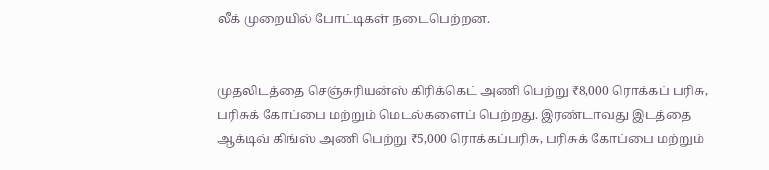லீக் முறையில் போட்டிகள் நடைபெற்றன.


முதலிடத்தை செஞ்சுரியன்ஸ் கிரிக்கெட் அணி பெற்று ₹8,000 ரொக்கப் பரிசு, பரிசுக் கோப்பை மற்றும் மெடல்களைப் பெற்றது. இரண்டாவது இடத்தை ஆக்டிவ் கிங்ஸ் அணி பெற்று ₹5,000 ரொக்கப்பரிசு, பரிசுக் கோப்பை மற்றும்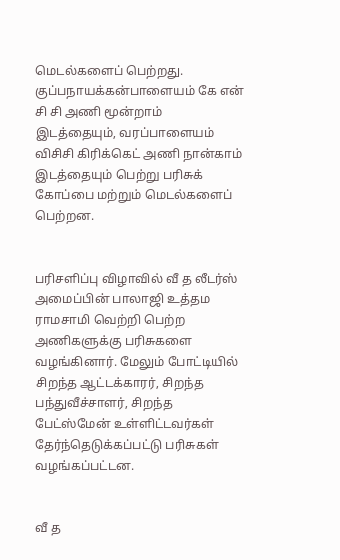மெடல்களைப் பெற்றது. குப்பநாயக்கன்பாளையம் கே என் சி சி அணி மூன்றாம் இடத்தையும், வரப்பாளையம் விசிசி கிரிக்கெட் அணி நான்காம் இடத்தையும் பெற்று பரிசுக் கோப்பை மற்றும் மெடல்களைப் பெற்றன.


பரிசளிப்பு விழாவில் வீ த லீடர்ஸ் அமைப்பின் பாலாஜி உத்தம ராமசாமி வெற்றி பெற்ற அணிகளுக்கு பரிசுகளை வழங்கினார். மேலும் போட்டியில் சிறந்த ஆட்டக்காரர், சிறந்த பந்துவீச்சாளர், சிறந்த பேட்ஸ்மேன் உள்ளிட்டவர்கள் தேர்ந்தெடுக்கப்பட்டு பரிசுகள் வழங்கப்பட்டன.


வீ த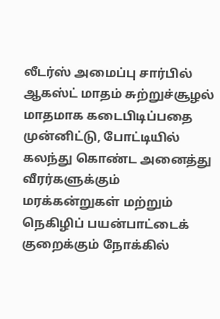லீடர்ஸ் அமைப்பு சார்பில் ஆகஸ்ட் மாதம் சுற்றுச்சூழல் மாதமாக கடைபிடிப்பதை முன்னிட்டு, போட்டியில் கலந்து கொண்ட அனைத்து வீரர்களுக்கும் மரக்கன்றுகள் மற்றும் நெகிழிப் பயன்பாட்டைக் குறைக்கும் நோக்கில்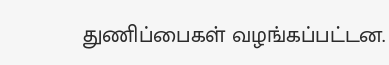துணிப்பைகள் வழங்கப்பட்டன.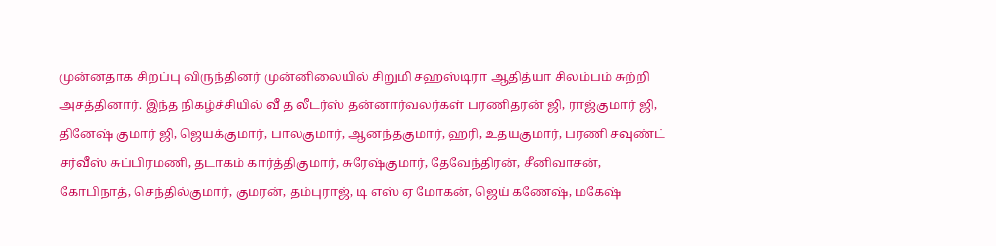முன்னதாக சிறப்பு விருந்தினர் முன்னிலையில் சிறுமி சஹஸ்டிரா ஆதித்யா சிலம்பம் சுற்றி அசத்தினார். இந்த நிகழ்ச்சியில் வீ த லீடர்ஸ் தன்னார்வலர்கள் பரணிதரன் ஜி, ராஜ்குமார் ஜி, தினேஷ் குமார் ஜி, ஜெயக்குமார், பாலகுமார், ஆனந்தகுமார், ஹரி, உதயகுமார், பரணி சவுண்ட் சர்வீஸ் சுப்பிரமணி, தடாகம் கார்த்திகுமார், சுரேஷ்குமார், தேவேந்திரன், சீனிவாசன், கோபிநாத், செந்தில்குமார், குமரன், தம்புராஜ், டி எஸ் ஏ மோகன், ஜெய் கணேஷ், மகேஷ்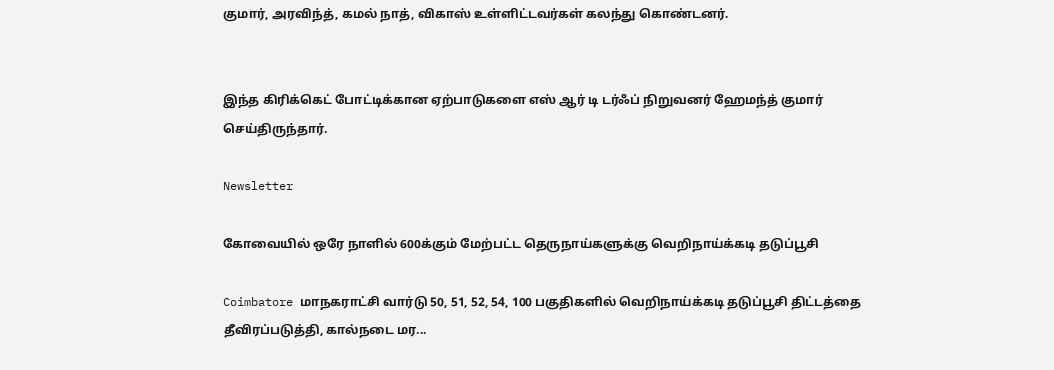குமார், அரவிந்த், கமல் நாத், விகாஸ் உள்ளிட்டவர்கள் கலந்து கொண்டனர்.


இந்த கிரிக்கெட் போட்டிக்கான ஏற்பாடுகளை எஸ் ஆர் டி டர்ஃப் நிறுவனர் ஹேமந்த் குமார் செய்திருந்தார்.

Newsletter

கோவையில் ஒரே நாளில் 600க்கும் மேற்பட்ட தெருநாய்களுக்கு வெறிநாய்க்கடி தடுப்பூசி

Coimbatore மாநகராட்சி வார்டு 50, 51, 52, 54, 100 பகுதிகளில் வெறிநாய்க்கடி தடுப்பூசி திட்டத்தை தீவிரப்படுத்தி, கால்நடை மர...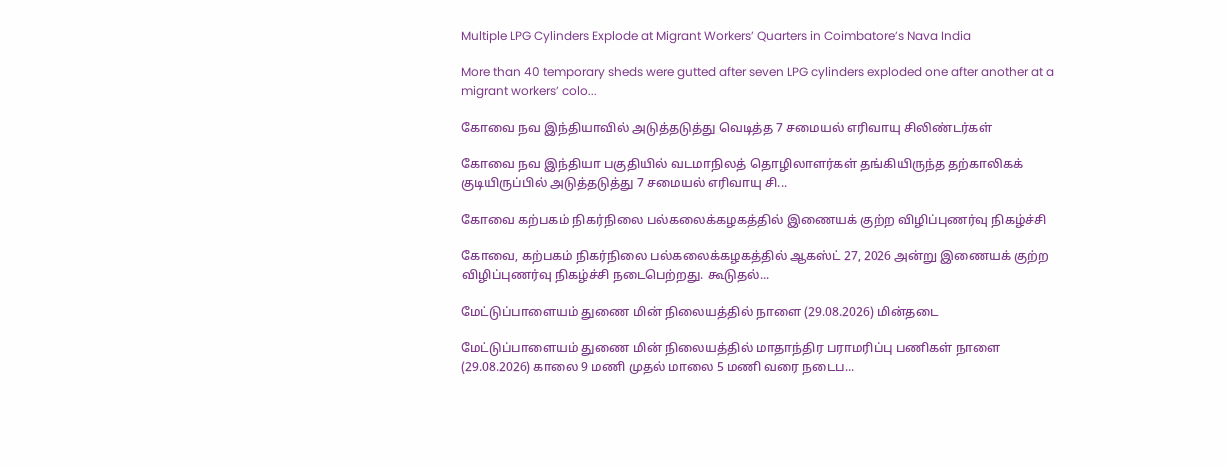Multiple LPG Cylinders Explode at Migrant Workers’ Quarters in Coimbatore’s Nava India

More than 40 temporary sheds were gutted after seven LPG cylinders exploded one after another at a migrant workers’ colo...

கோவை நவ இந்தியாவில் அடுத்தடுத்து வெடித்த 7 சமையல் எரிவாயு சிலிண்டர்கள்

கோவை நவ இந்தியா பகுதியில் வடமாநிலத் தொழிலாளர்கள் தங்கியிருந்த தற்காலிகக் குடியிருப்பில் அடுத்தடுத்து 7 சமையல் எரிவாயு சி...

கோவை கற்பகம் நிகர்நிலை பல்கலைக்கழகத்தில் இணையக் குற்ற விழிப்புணர்வு நிகழ்ச்சி

கோவை, கற்பகம் நிகர்நிலை பல்கலைக்கழகத்தில் ஆகஸ்ட் 27, 2026 அன்று இணையக் குற்ற விழிப்புணர்வு நிகழ்ச்சி நடைபெற்றது. கூடுதல்...

மேட்டுப்பாளையம் துணை மின் நிலையத்தில் நாளை (29.08.2026) மின்தடை

மேட்டுப்பாளையம் துணை மின் நிலையத்தில் மாதாந்திர பராமரிப்பு பணிகள் நாளை (29.08.2026) காலை 9 மணி முதல் மாலை 5 மணி வரை நடைப...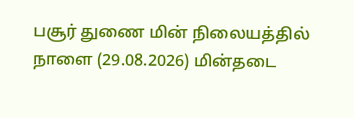பசூர் துணை மின் நிலையத்தில் நாளை (29.08.2026) மின்தடை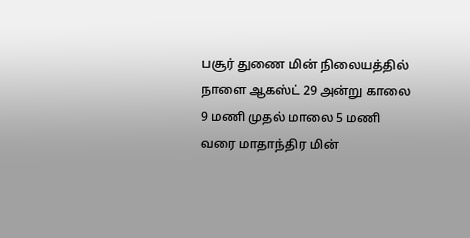பசூர் துணை மின் நிலையத்தில் நாளை ஆகஸ்ட் 29 அன்று காலை 9 மணி முதல் மாலை 5 மணி வரை மாதாந்திர மின்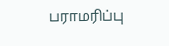பராமரிப்பு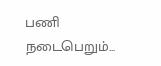பணி நடைபெறும்...